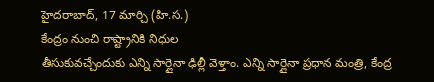హైదరాబాద్, 17 మార్చి (హి.స.)
కేంద్రం నుంచి రాష్ట్రానికి నిధుల
తీసుకువచ్చేందుకు ఎన్ని సార్లైనా ఢిల్లీ వెళ్తాం. ఎన్ని సార్లైనా ప్రధాన మంత్రి, కేంద్ర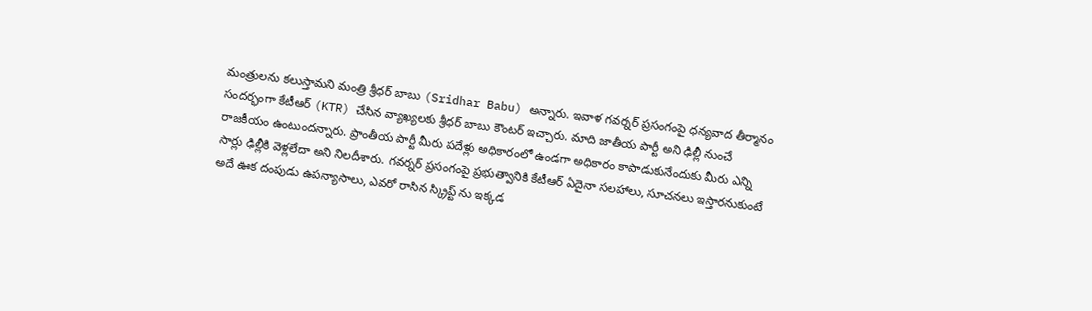మంత్రులను కలుస్తామని మంత్రి శ్రీధర్ బాబు (Sridhar Babu) అన్నారు. ఇవాళ గవర్నర్ ప్రసంగంపై ధన్యవాద తీర్మానం సందర్భంగా కేటీఆర్ (KTR) చేసిన వ్యాఖ్యలకు శ్రీధర్ బాబు కౌంటర్ ఇచ్చారు. మాది జాతీయ పార్టీ అని ఢిల్లీ నుంచే రాజకీయం ఉంటుందన్నారు. ప్రాంతీయ పార్టీ మీరు పదేళ్లు అధికారంలో ఉండగా అధికారం కాపాడుకునేందుకు మీరు ఎన్ని సార్లు ఢిల్లీకి వెళ్లలేదా అని నిలదీశారు. గవర్నర్ ప్రసంగంపై ప్రభుత్వానికి కేటీఆర్ ఏదైనా సలహాలు, సూచనలు ఇస్తారనుకుంటే అదే ఊక దంపుడు ఉపన్యాసాలు, ఎవరో రాసిన స్క్రిప్ట్ ను ఇక్కడ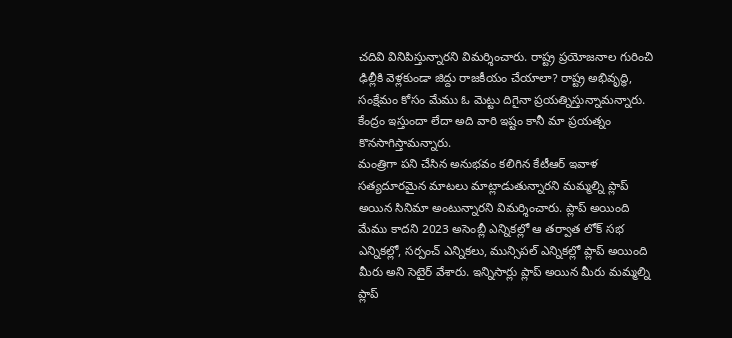చదివి వినిపిస్తున్నారని విమర్శించారు. రాష్ట్ర ప్రయోజనాల గురించి ఢిల్లీకి వెళ్లకుండా జిద్దు రాజకీయం చేయాలా? రాష్ట్ర అభివృద్ధి, సంక్షేమం కోసం మేము ఓ మెట్టు దిగైనా ప్రయత్నిస్తున్నామన్నారు. కేంద్రం ఇస్తుందా లేదా అది వారి ఇష్టం కానీ మా ప్రయత్నం కొనసాగిస్తామన్నారు.
మంత్రిగా పని చేసిన అనుభవం కలిగిన కేటీఆర్ ఇవాళ సత్యదూరమైన మాటలు మాట్లాడుతున్నారని మమ్మల్ని ప్లాప్ అయిన సినిమా అంటున్నారని విమర్శించారు. ప్లాప్ అయింది మేము కాదని 2023 అసెంబ్లీ ఎన్నికల్లో ఆ తర్వాత లోక్ సభ ఎన్నికల్లో, సర్పంచ్ ఎన్నికలు, మున్సిపల్ ఎన్నికల్లో ప్లాప్ అయింది మీరు అని సెటైర్ వేశారు. ఇన్నిసార్లు ప్లాప్ అయిన మీరు మమ్మల్ని ప్లాప్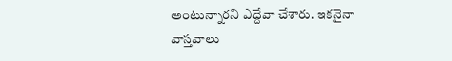అంటున్నారని ఎద్దేవా చేశారు. ఇకనైనా వాస్తవాలు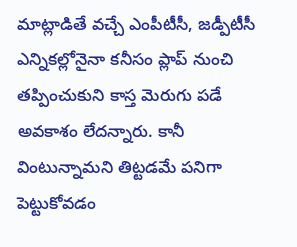మాట్లాడితే వచ్చే ఎంపీటీసీ, జడ్పీటీసీ ఎన్నికల్లోనైనా కనీసం ప్లాప్ నుంచి తప్పించుకుని కాస్త మెరుగు పడే అవకాశం లేదన్నారు. కానీ వింటున్నామని తిట్టడమే పనిగా పెట్టుకోవడం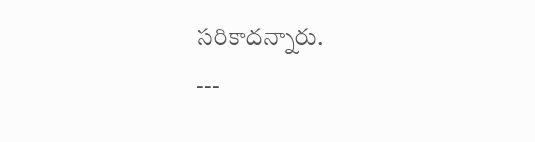సరికాదన్నారు.
---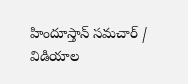హిందూస్తాన్ సమచార్ / విడియాల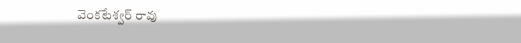వెంకటేశ్వర్ రావు